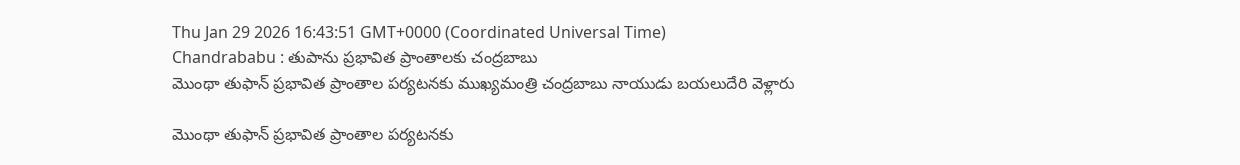Thu Jan 29 2026 16:43:51 GMT+0000 (Coordinated Universal Time)
Chandrababu : తుపాను ప్రభావిత ప్రాంతాలకు చంద్రబాబు
మొంథా తుఫాన్ ప్రభావిత ప్రాంతాల పర్యటనకు ముఖ్యమంత్రి చంద్రబాబు నాయుడు బయలుదేరి వెళ్లారు

మొంథా తుఫాన్ ప్రభావిత ప్రాంతాల పర్యటనకు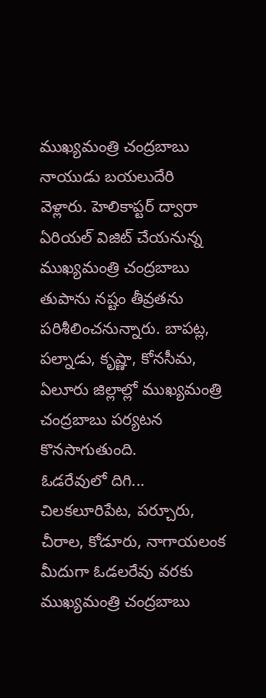ముఖ్యమంత్రి చంద్రబాబు నాయుడు బయలుదేరి వెళ్లారు. హెలికాప్టర్ ద్వారా ఏరియల్ విజిట్ చేయనున్న ముఖ్యమంత్రి చంద్రబాబు తుపాను నష్టం తీవ్రతను పరిశీలించనున్నారు. బాపట్ల, పల్నాడు, కృష్ణా, కోనసీమ, ఏలూరు జిల్లాల్లో ముఖ్యమంత్రి చంద్రబాబు పర్యటన కొనసాగుతుంది.
ఓడరేవులో దిగి...
చిలకలూరిపేట, పర్చూరు, చీరాల, కోడూరు, నాగాయలంక మీదుగా ఓడలరేవు వరకు ముఖ్యమంత్రి చంద్రబాబు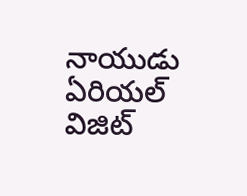నాయుడు ఏరియల్ విజిట్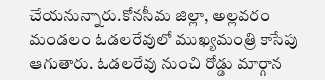చేయనున్నారు.కోనసీమ జిల్లా, అల్లవరం మండలం ఓడలరేవులో ముఖ్యమంత్రి కాసేపు ఆగుతారు. ఓడలరేవు నుంచి రోడ్డు మార్గాన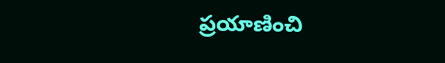ప్రయాణించి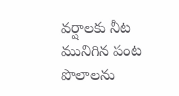వర్షాలకు నీట మునిగిన పంట పొలాలను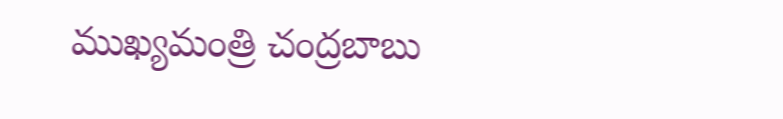ముఖ్యమంత్రి చంద్రబాబు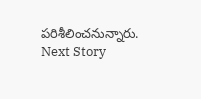పరిశీలించనున్నారు.
Next Story